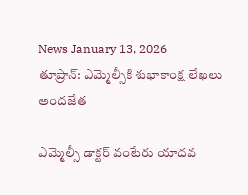News January 13, 2026
తూప్రాన్: ఎమ్మెల్సీకి శుభాకాంక్ష లేఖలు అందజేత

ఎమ్మెల్సీ డాక్టర్ వంటేరు యాదవ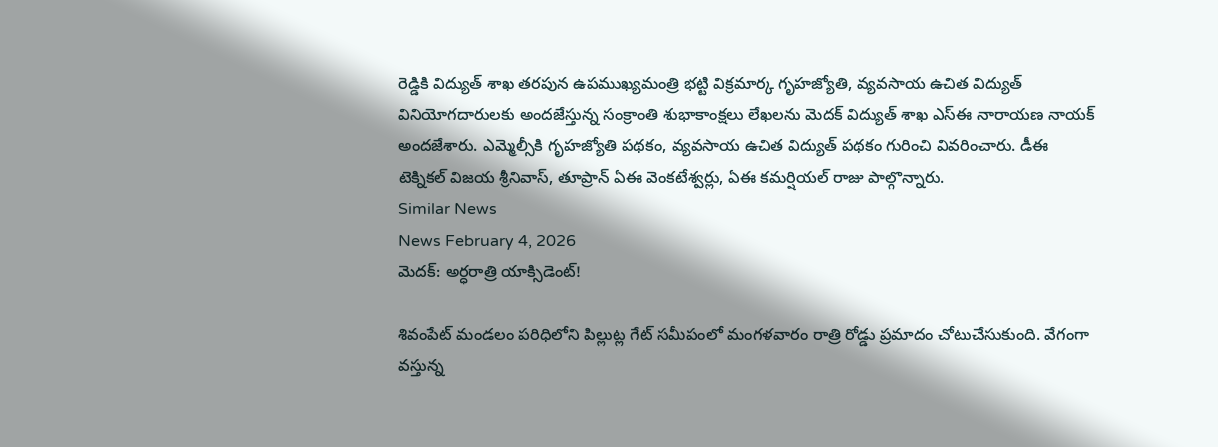రెడ్డికి విద్యుత్ శాఖ తరపున ఉపముఖ్యమంత్రి భట్టి విక్రమార్క గృహజ్యోతి, వ్యవసాయ ఉచిత విద్యుత్ వినియోగదారులకు అందజేస్తున్న సంక్రాంతి శుభాకాంక్షలు లేఖలను మెదక్ విద్యుత్ శాఖ ఎస్ఈ నారాయణ నాయక్ అందజేశారు. ఎమ్మెల్సీకి గృహజ్యోతి పథకం, వ్యవసాయ ఉచిత విద్యుత్ పథకం గురించి వివరించారు. డీఈ టెక్నికల్ విజయ శ్రీనివాస్, తూప్రాన్ ఏఈ వెంకటేశ్వర్లు, ఏఈ కమర్షియల్ రాజు పాల్గొన్నారు.
Similar News
News February 4, 2026
మెదక్: అర్ధరాత్రి యాక్సిడెంట్!

శివంపేట్ మండలం పరిధిలోని పిల్లుట్ల గేట్ సమీపంలో మంగళవారం రాత్రి రోడ్డు ప్రమాదం చోటుచేసుకుంది. వేగంగా వస్తున్న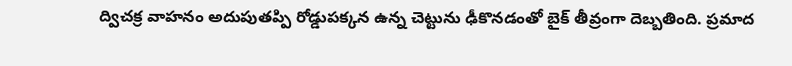ద్విచక్ర వాహనం అదుపుతప్పి రోడ్డుపక్కన ఉన్న చెట్టును ఢీకొనడంతో బైక్ తీవ్రంగా దెబ్బతింది. ప్రమాద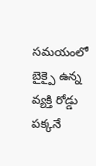సమయంలో బైక్పై ఉన్న వ్యక్తి రోడ్డు పక్కనే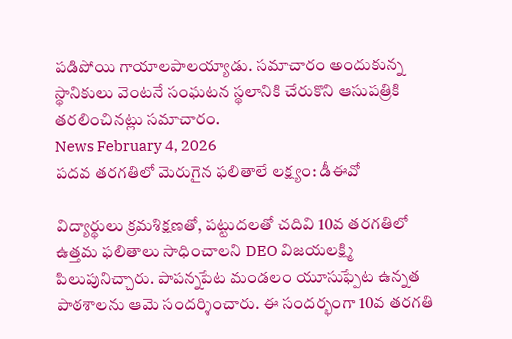పడిపోయి గాయాలపాలయ్యాడు. సమాచారం అందుకున్న స్థానికులు వెంటనే సంఘటన స్థలానికి చేరుకొని ఆసుపత్రికి తరలించినట్లు సమాచారం.
News February 4, 2026
పదవ తరగతిలో మెరుగైన ఫలితాలే లక్ష్యం: డీఈవో

విద్యార్థులు క్రమశిక్షణతో, పట్టుదలతో చదివి 10వ తరగతిలో ఉత్తమ ఫలితాలు సాధించాలని DEO విజయలక్ష్మి పిలుపునిచ్చారు. పాపన్నపేట మండలం యూసుఫ్పేట ఉన్నత పాఠశాలను ఆమె సందర్శించారు. ఈ సందర్భంగా 10వ తరగతి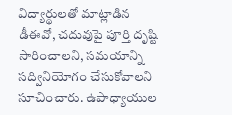విద్యార్థులతో మాట్లాడిన డీఈవో, చదువుపై పూర్తి దృష్టి సారించాలని, సమయాన్ని సద్వినియోగం చేసుకోవాలని సూచించారు. ఉపాధ్యాయుల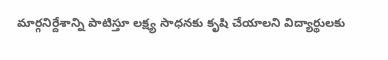మార్గనిర్దేశాన్ని పాటిస్తూ లక్ష్య సాధనకు కృషి చేయాలని విద్యార్థులకు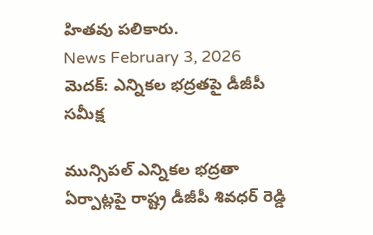హితవు పలికారు.
News February 3, 2026
మెదక్: ఎన్నికల భద్రతపై డీజీపీ సమీక్ష

మున్సిపల్ ఎన్నికల భద్రతా ఏర్పాట్లపై రాష్ట్ర డీజీపీ శివధర్ రెడ్డి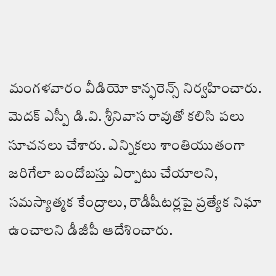మంగళవారం వీడియో కాన్ఫరెన్స్ నిర్వహించారు. మెదక్ ఎస్పీ డి.వి. శ్రీనివాస రావుతో కలిసి పలు సూచనలు చేశారు. ఎన్నికలు శాంతియుతంగా జరిగేలా బందోబస్తు ఏర్పాటు చేయాలని, సమస్యాత్మక కేంద్రాలు, రౌడీషీటర్లపై ప్రత్యేక నిఘా ఉంచాలని డీజీపీ ఆదేశించారు.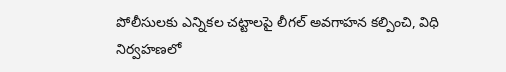పోలీసులకు ఎన్నికల చట్టాలపై లీగల్ అవగాహన కల్పించి, విధి నిర్వహణలో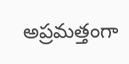అప్రమత్తంగా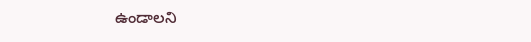ఉండాలని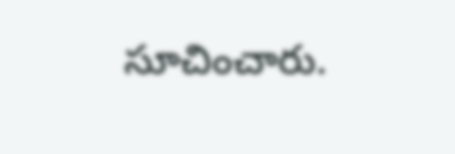సూచించారు.